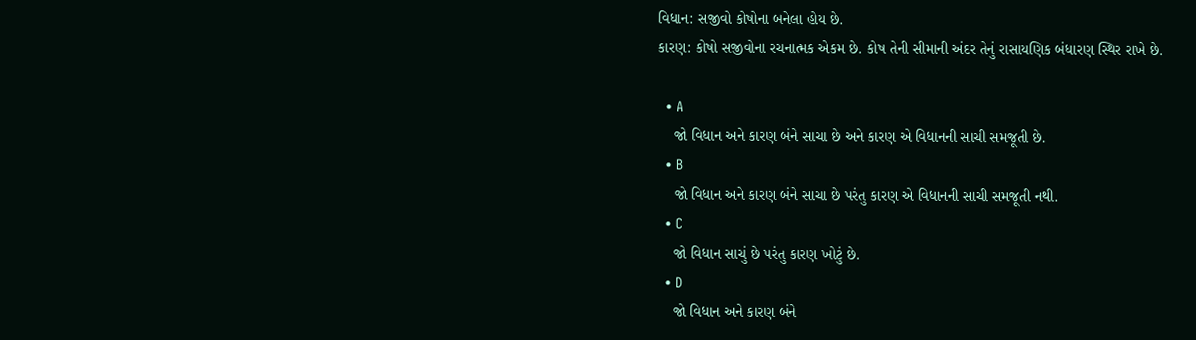વિધાન: સજીવો કોષોના બનેલા હોય છે.
કારણ: કોષો સજીવોના રચનાત્મક એકમ છે. કોષ તેની સીમાની અંદર તેનું રાસાયણિક બંધારણ સ્થિર રાખે છે.

  • A
    જો વિધાન અને કારણ બંને સાચા છે અને કારણ એ વિધાનની સાચી સમજૂતી છે.
  • B
    જો વિધાન અને કારણ બંને સાચા છે પરંતુ કારણ એ વિધાનની સાચી સમજૂતી નથી.
  • C
    જો વિધાન સાચું છે પરંતુ કારણ ખોટું છે.
  • D
    જો વિધાન અને કારણ બંને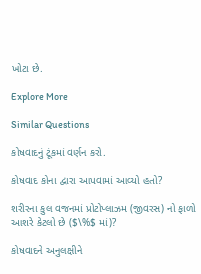ખોટા છે.

Explore More

Similar Questions

કોષવાદનું ટૂંકમાં વર્ણન કરો.

કોષવાદ કોના દ્વારા આપવામાં આવ્યો હતો?

શરીરના કુલ વજનમાં પ્રોટોપ્લાઝમ (જીવરસ) નો ફાળો આશરે કેટલો છે ($\%$ માં)?

કોષવાદને અનુલક્ષીને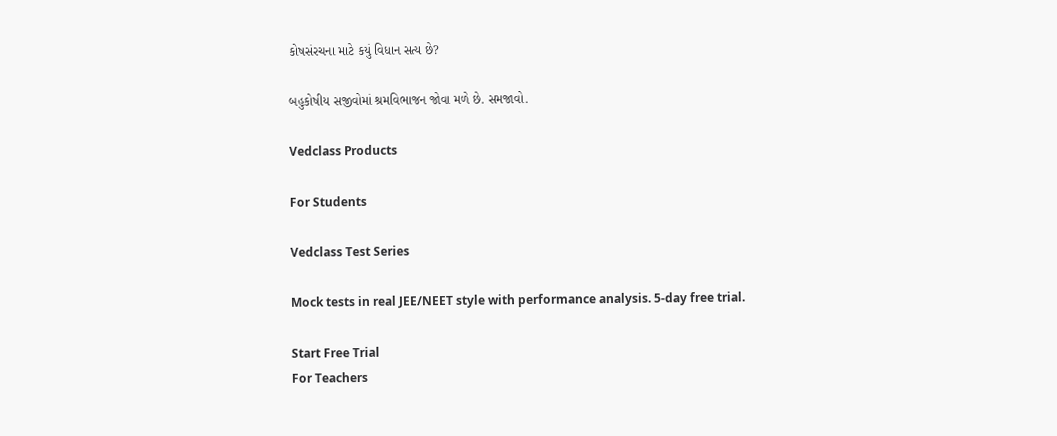કોષસંરચના માટે કયું વિધાન સત્ય છે?

બહુકોષીય સજીવોમાં શ્રમવિભાજન જોવા મળે છે. સમજાવો.

Vedclass Products

For Students

Vedclass Test Series

Mock tests in real JEE/NEET style with performance analysis. 5-day free trial.

Start Free Trial
For Teachers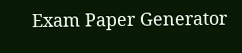Exam Paper Generator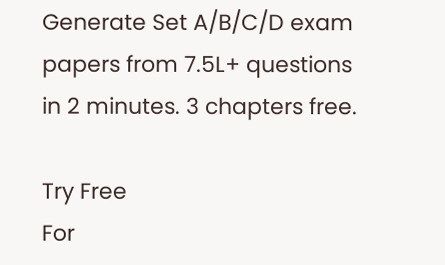Generate Set A/B/C/D exam papers from 7.5L+ questions in 2 minutes. 3 chapters free.

Try Free
For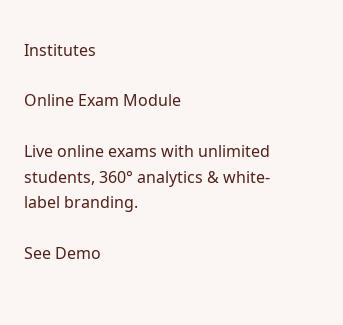Institutes

Online Exam Module

Live online exams with unlimited students, 360° analytics & white-label branding.

See Demo